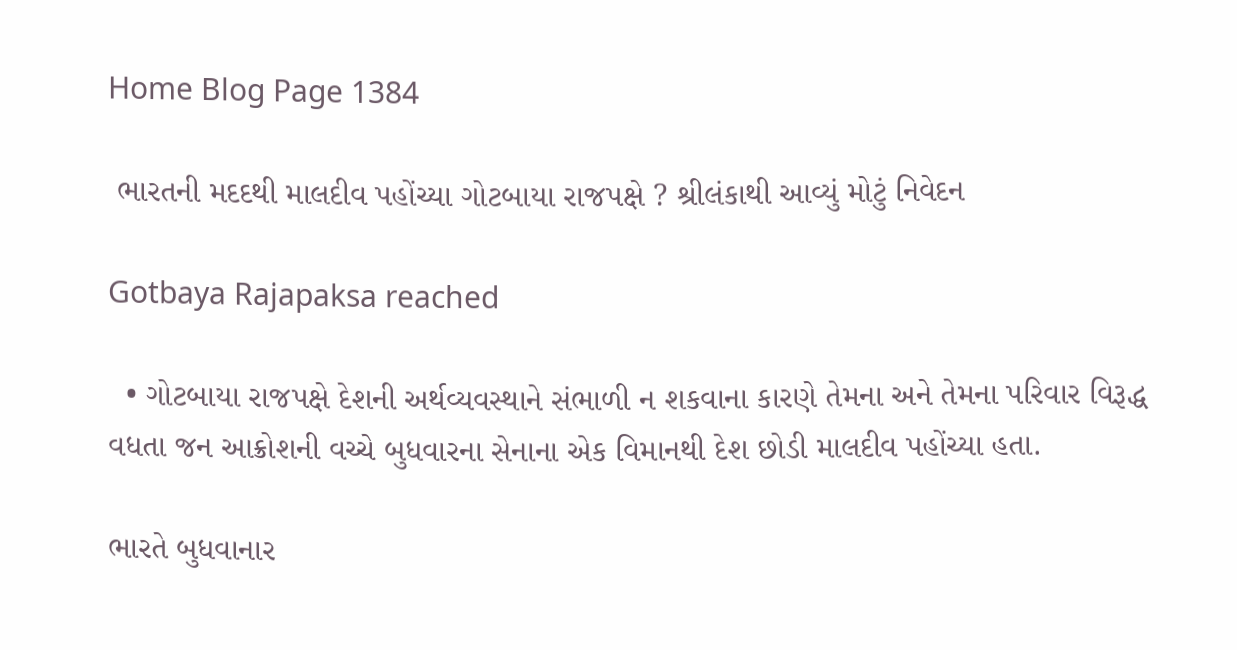Home Blog Page 1384

 ભારતની મદદથી માલદીવ પહોંચ્યા ગોટબાયા રાજપક્ષે ? શ્રીલંકાથી આવ્યું મોટું નિવેદન

Gotbaya Rajapaksa reached

  • ગોટબાયા રાજપક્ષે દેશની અર્થવ્યવસ્થાને સંભાળી ન શકવાના કારણે તેમના અને તેમના પરિવાર વિરૂદ્ધ વધતા જન આક્રોશની વચ્ચે બુધવારના સેનાના એક વિમાનથી દેશ છોડી માલદીવ પહોંચ્યા હતા.

ભારતે બુધવાનાર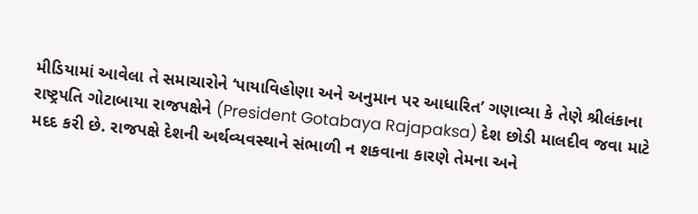મીડિયામાં આવેલા તે સમાચારોને ‘પાયાવિહોણા અને અનુમાન પર આધારિત’ ગણાવ્યા કે તેણે શ્રીલંકાના રાષ્ટ્રપતિ ગોટાબાયા રાજપક્ષેને (President Gotabaya Rajapaksa) દેશ છોડી માલદીવ જવા માટે મદદ કરી છે. રાજપક્ષે દેશની અર્થવ્યવસ્થાને સંભાળી ન શકવાના કારણે તેમના અને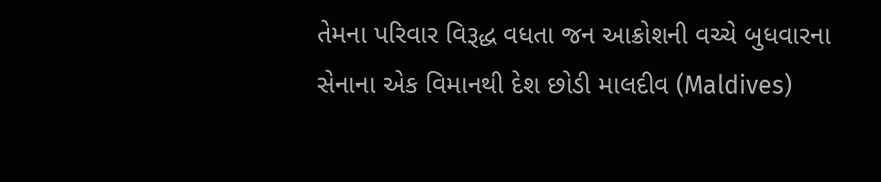તેમના પરિવાર વિરૂદ્ધ વધતા જન આક્રોશની વચ્ચે બુધવારના સેનાના એક વિમાનથી દેશ છોડી માલદીવ (Maldives)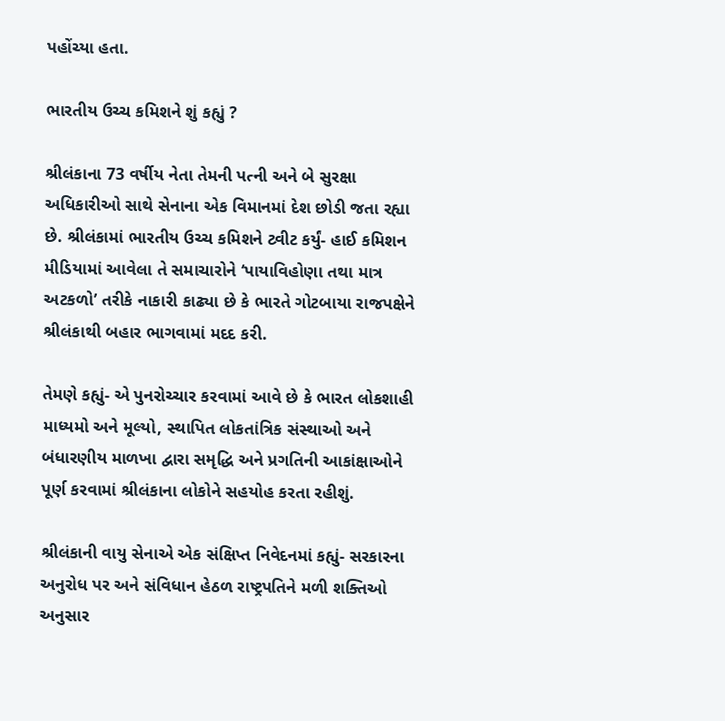પહોંચ્યા હતા.

ભારતીય ઉચ્ચ કમિશને શું કહ્યું ?

શ્રીલંકાના 73 વર્ષીય નેતા તેમની પત્ની અને બે સુરક્ષા અધિકારીઓ સાથે સેનાના એક વિમાનમાં દેશ છોડી જતા રહ્યા છે. શ્રીલંકામાં ભારતીય ઉચ્ચ કમિશને ટ્વીટ કર્યું- હાઈ કમિશન મીડિયામાં આવેલા તે સમાચારોને ‘પાયાવિહોણા તથા માત્ર અટકળો’ તરીકે નાકારી કાઢ્યા છે કે ભારતે ગોટબાયા રાજપક્ષેને શ્રીલંકાથી બહાર ભાગવામાં મદદ કરી.

તેમણે કહ્યું- એ પુનરોચ્ચાર કરવામાં આવે છે કે ભારત લોકશાહી માધ્યમો અને મૂલ્યો, સ્થાપિત લોકતાંત્રિક સંસ્થાઓ અને બંધારણીય માળખા દ્વારા સમૃદ્ધિ અને પ્રગતિની આકાંક્ષાઓને પૂર્ણ કરવામાં શ્રીલંકાના લોકોને સહયોહ કરતા રહીશું.

શ્રીલંકાની વાયુ સેનાએ એક સંક્ષિપ્ત નિવેદનમાં કહ્યું- સરકારના અનુરોધ પર અને સંવિધાન હેઠળ રાષ્ટ્રપતિને મળી શક્તિઓ અનુસાર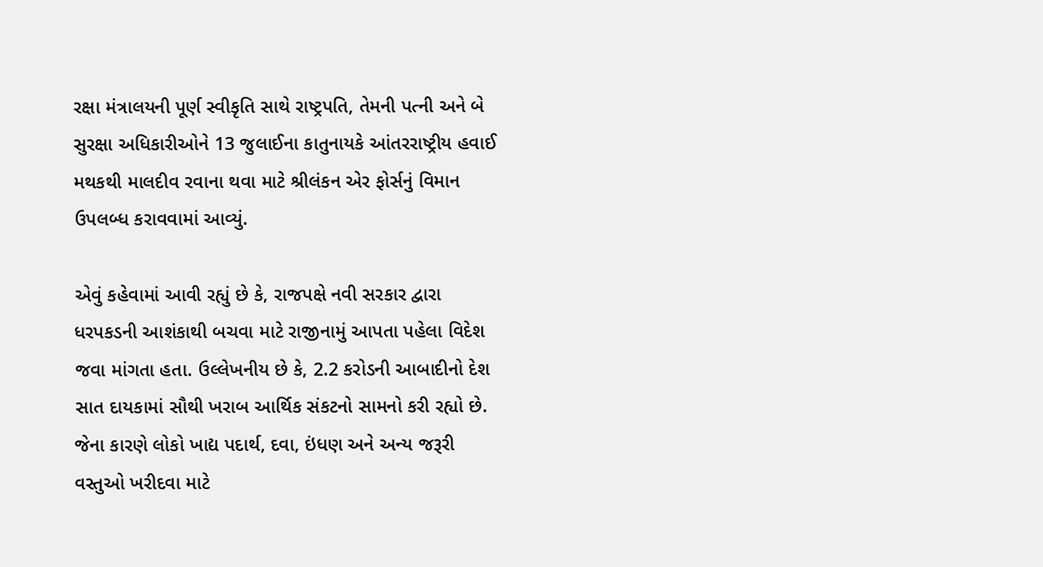રક્ષા મંત્રાલયની પૂર્ણ સ્વીકૃતિ સાથે રાષ્ટ્રપતિ, તેમની પત્ની અને બે સુરક્ષા અધિકારીઓને 13 જુલાઈના કાતુનાયકે આંતરરાષ્ટ્રીય હવાઈ મથકથી માલદીવ રવાના થવા માટે શ્રીલંકન એર ફોર્સનું વિમાન ઉપલબ્ધ કરાવવામાં આવ્યું.

એવું કહેવામાં આવી રહ્યું છે કે, રાજપક્ષે નવી સરકાર દ્વારા ધરપકડની આશંકાથી બચવા માટે રાજીનામું આપતા પહેલા વિદેશ જવા માંગતા હતા. ઉલ્લેખનીય છે કે, 2.2 કરોડની આબાદીનો દેશ સાત દાયકામાં સૌથી ખરાબ આર્થિક સંકટનો સામનો કરી રહ્યો છે. જેના કારણે લોકો ખાદ્ય પદાર્થ, દવા, ઇંધણ અને અન્ય જરૂરી વસ્તુઓ ખરીદવા માટે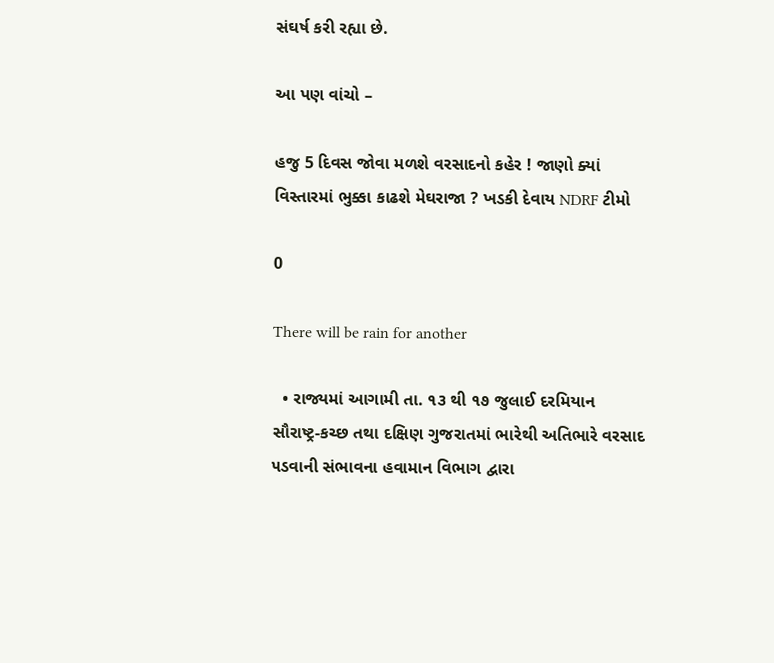સંઘર્ષ કરી રહ્યા છે.

આ પણ વાંચો –

હજુ 5 દિવસ જોવા મળશે વરસાદનો કહેર ! જાણો ક્યાં વિસ્તારમાં ભુક્કા કાઢશે મેઘરાજા ? ખડકી દેવાય NDRF ટીમો

0

There will be rain for another

  • રાજ્યમાં આગામી તા. ૧૩ થી ૧૭ જુલાઈ દરમિયાન સૌરાષ્ટ્ર-કચ્છ તથા દક્ષિણ ગુજરાતમાં ભારેથી અતિભારે વરસાદ ૫ડવાની સંભાવના હવામાન વિભાગ દ્વારા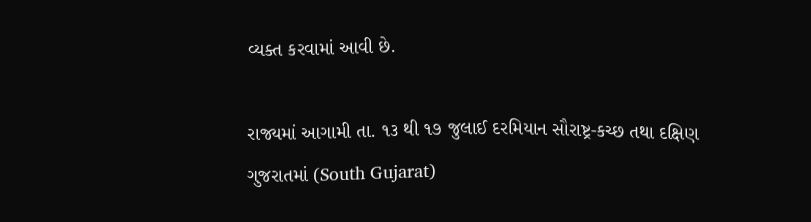વ્યક્ત કરવામાં આવી છે.

રાજ્યમાં આગામી તા. ૧૩ થી ૧૭ જુલાઈ દરમિયાન સૌરાષ્ટ્ર-કચ્છ તથા દક્ષિણ ગુજરાતમાં (South Gujarat)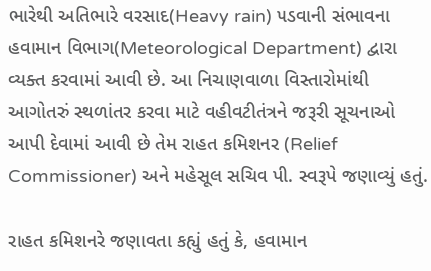ભારેથી અતિભારે વરસાદ(Heavy rain) ૫ડવાની સંભાવના હવામાન વિભાગ(Meteorological Department) દ્વારા વ્યક્ત કરવામાં આવી છે. આ નિચાણવાળા વિસ્તારોમાંથી આગોતરું સ્થળાંતર કરવા માટે વહીવટીતંત્રને જરૂરી સૂચનાઓ આપી દેવામાં આવી છે તેમ રાહત કમિશનર (Relief Commissioner) અને મહેસૂલ સચિવ પી. સ્વરૂપે જણાવ્યું હતું.

રાહત કમિશનરે જણાવતા કહ્યું હતું કે, હવામાન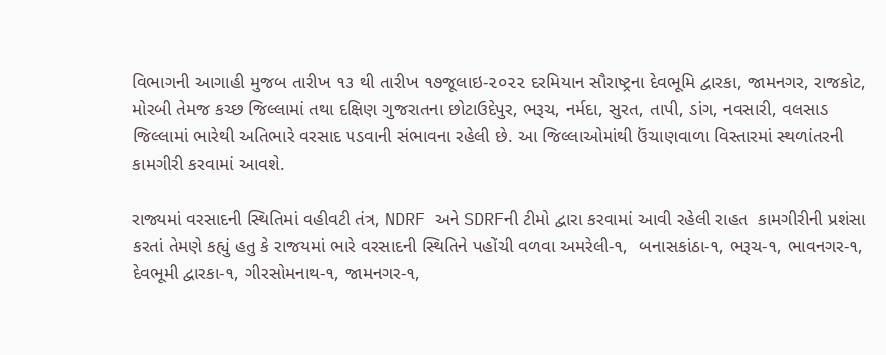વિભાગની આગાહી મુજબ તારીખ ૧૩ થી તારીખ ૧૭જૂલાઇ-૨૦૨૨ દરમિયાન સૌરાષ્ટ્રના દેવભૂમિ દ્વારકા, જામનગર, રાજકોટ, મોરબી તેમજ કચ્છ જિલ્લામાં તથા દક્ષિણ ગુજરાતના છોટાઉદેપુર, ભરૂચ, નર્મદા, સુરત, તાપી, ડાંગ, નવસારી, વલસાડ જિલ્લામાં ભારેથી અતિભારે વરસાદ ૫ડવાની સંભાવના રહેલી છે. આ જિલ્લાઓમાંથી ઉંચાણવાળા વિસ્તારમાં સ્થળાંતરની કામગીરી કરવામાં આવશે.

રાજ્યમાં વરસાદની સ્થિતિમાં વહીવટી તંત્ર, NDRF અને SDRFની ટીમો દ્વારા કરવામાં આવી રહેલી રાહત  કામગીરીની પ્રશંસા કરતાં તેમણે કહ્યું હતુ કે રાજયમાં ભારે વરસાદની સ્થિતિને પહોંચી વળવા અમરેલી-૧,  બનાસકાંઠા-૧, ભરૂચ-૧, ભાવનગર-૧, દેવભૂમી દ્વારકા-૧, ગીરસોમનાથ-૧, જામનગર-૧,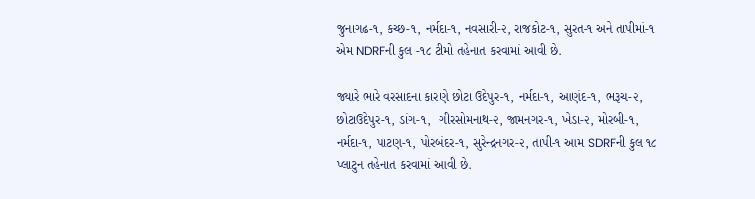જુનાગઢ-૧, કચ્છ-૧, નર્મદા-૧, નવસારી-૨, રાજકોટ-૧, સુરત-૧ અને તાપીમાં-૧ એમ NDRFની કુલ -૧૮ ટીમો તહેનાત કરવામાં આવી છે.

જ્યારે ભારે વરસાદના કારણે છોટા ઉદેપુર-૧, નર્મદા-૧, આણંદ-૧, ભરૂચ-૨, છોટાઉદેપુર-૧, ડાંગ-૧,  ગીરસોમનાથ-૨, જામનગર-૧, ખેડા-૨, મોરબી-૧, નર્મદા-૧, પાટણ-૧, પોરબંદર-૧, સુરેન્દ્રનગર-૨, તાપી-૧ આમ SDRFની કુલ ૧૮ પ્લાટુન તહેનાત કરવામાં આવી છે.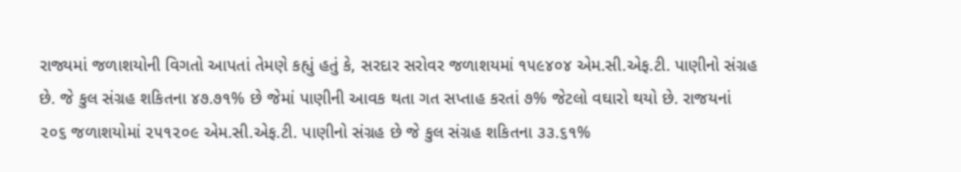રાજ્યમાં જળાશયોની વિગતો આપતાં તેમણે કહ્યું હતું કે, સરદાર સરોવર જળાશયમાં ૧૫૯૪૦૪ એમ.સી.એફ.ટી. પાણીનો સંગ્રહ છે. જે કુલ સંગ્રહ શકિતના ૪૭.૭૧% છે જેમાં પાણીની આવક થતા ગત સપ્તાહ કરતાં ૭% જેટલો વઘારો થયો છે. રાજયનાં ૨૦૬ જળાશયોમાં ૨૫૧૨૦૯ એમ.સી.એફ.ટી. પાણીનો સંગ્રહ છે જે કુલ સંગ્રહ શકિતના ૩૩.૬૧%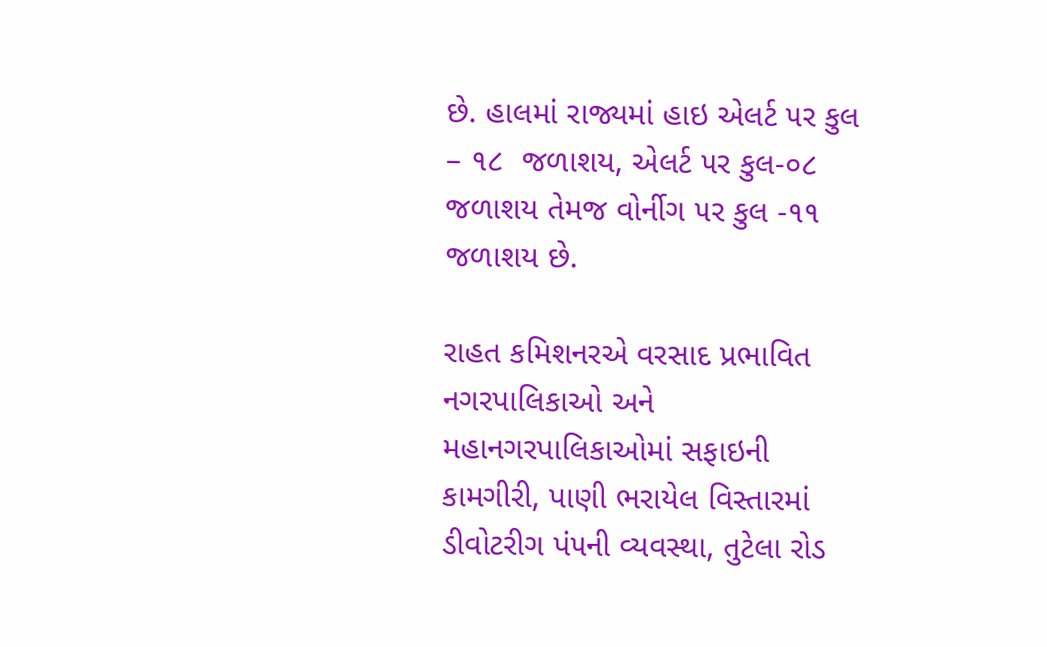છે. હાલમાં રાજ્યમાં હાઇ એલર્ટ ૫ર કુલ – ૧૮  જળાશય, એલર્ટ ૫ર કુલ-૦૮ જળાશય તેમજ વોર્નીગ ૫ર કુલ -૧૧ જળાશય છે.

રાહત કમિશનરએ વરસાદ પ્રભાવિત નગરપાલિકાઓ અને મહાનગરપાલિકાઓમાં સફાઇની કામગીરી, પાણી ભરાયેલ વિસ્તારમાં ડીવોટરીગ પં૫ની વ્યવસ્થા, તુટેલા રોડ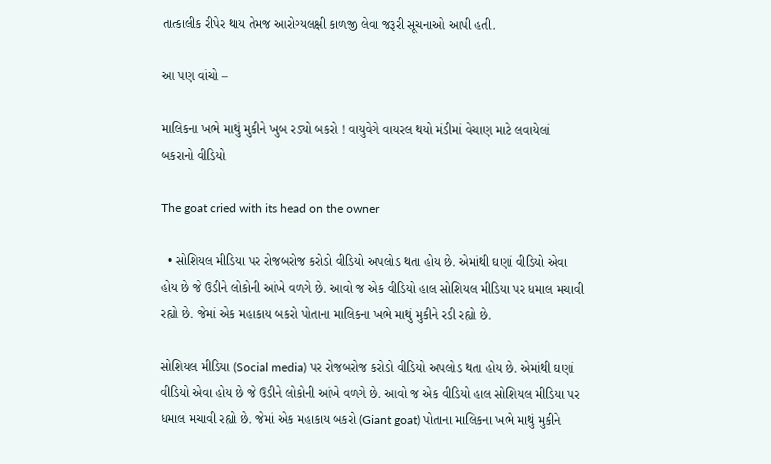તાત્કાલીક રીપેર થાય તેમજ આરોગ્યલક્ષી કાળજી લેવા જરૂરી સૂચનાઓ આપી હતી.

આ પણ વાંચો –

માલિકના ખભે માથું મુકીને ખુબ રડ્યો બકરો ! વાયુવેગે વાયરલ થયો મંડીમાં વેચાણ માટે લવાયેલાં બકરાનો વીડિયો

The goat cried with its head on the owner

  • સોશિયલ મીડિયા પર રોજબરોજ કરોડો વીડિયો અપલોડ થતા હોય છે. એમાંથી ઘણાં વીડિયો એવા હોય છે જે ઉડીને લોકોની આંખે વળગે છે. આવો જ એક વીડિયો હાલ સોશિયલ મીડિયા પર ધમાલ મચાવી રહ્યો છે. જેમાં એક મહાકાય બકરો પોતાના માલિકના ખભે માથું મુકીને રડી રહ્યો છે.

સોશિયલ મીડિયા (Social media) પર રોજબરોજ કરોડો વીડિયો અપલોડ થતા હોય છે. એમાંથી ઘણાં વીડિયો એવા હોય છે જે ઉડીને લોકોની આંખે વળગે છે. આવો જ એક વીડિયો હાલ સોશિયલ મીડિયા પર ધમાલ મચાવી રહ્યો છે. જેમાં એક મહાકાય બકરો (Giant goat) પોતાના માલિકના ખભે માથું મુકીને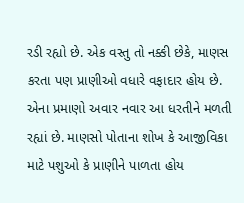રડી રહ્યો છે. એક વસ્તુ તો નક્કી છેકે, માણસ કરતા પણ પ્રાણીઓ વધારે વફાદાર હોય છે. એના પ્રમાણો અવાર નવાર આ ધરતીને મળતી રહ્યાં છે. માણસો પોતાના શોખ કે આજીવિકા માટે પશુઓ કે પ્રાણીને પાળતા હોય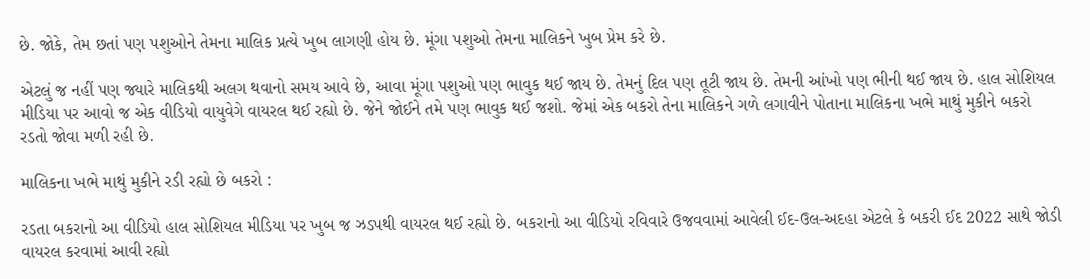છે. જોકે, તેમ છતાં પણ પશુઓને તેમના માલિક પ્રત્યે ખુબ લાગણી હોય છે. મૂંગા પશુઓ તેમના માલિકને ખુબ પ્રેમ કરે છે.

એટલું જ નહીં પણ જ્યારે માલિકથી અલગ થવાનો સમય આવે છે, આવા મૂંગા પશુઓ પણ ભાવુક થઈ જાય છે. તેમનું દિલ પણ તૂટી જાય છે. તેમની આંખો પણ ભીની થઈ જાય છે. હાલ સોશિયલ મીડિયા પર આવો જ એક વીડિયો વાયુવેગે વાયરલ થઈ રહ્યો છે. જેને જોઈને તમે પણ ભાવુક થઈ જશો. જેમાં એક બકરો તેના માલિકને ગળે લગાવીને પોતાના માલિકના ખભે માથું મુકીને બકરો રડતો જોવા મળી રહી છે.

માલિકના ખભે માથું મુકીને રડી રહ્યો છે બકરો :

રડતા બકરાનો આ વીડિયો હાલ સોશિયલ મીડિયા પર ખુબ જ ઝડપથી વાયરલ થઈ રહ્યો છે. બકરાનો આ વીડિયો રવિવારે ઉજવવામાં આવેલી ઈદ-ઉલ-અદહા એટલે કે બકરી ઈદ 2022 સાથે જોડી વાયરલ કરવામાં આવી રહ્યો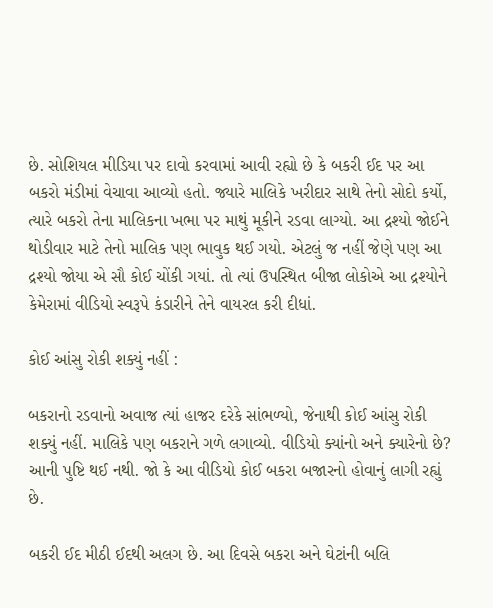છે. સોશિયલ મીડિયા પર દાવો કરવામાં આવી રહ્યો છે કે બકરી ઈદ પર આ બકરો મંડીમાં વેચાવા આવ્યો હતો. જ્યારે માલિકે ખરીદાર સાથે તેનો સોદો કર્યો, ત્યારે બકરો તેના માલિકના ખભા પર માથું મૂકીને રડવા લાગ્યો. આ દ્રશ્યો જોઈને થોડીવાર માટે તેનો માલિક પણ ભાવુક થઈ ગયો. એટલું જ નહીં જેણે પણ આ દ્રશ્યો જોયા એ સૌ કોઈ ચોંકી ગયાં. તો ત્યાં ઉપસ્થિત બીજા લોકોએ આ દ્રશ્યોને કેમેરામાં વીડિયો સ્વરૂપે કંડારીને તેને વાયરલ કરી દીધાં.

કોઈ આંસુ રોકી શક્યું નહીં :

બકરાનો રડવાનો અવાજ ત્યાં હાજર દરેકે સાંભળ્યો, જેનાથી કોઈ આંસુ રોકી શક્યું નહીં. માલિકે પણ બકરાને ગળે લગાવ્યો. વીડિયો ક્યાંનો અને ક્યારેનો છે? આની પુષ્ટિ થઈ નથી. જો કે આ વીડિયો કોઈ બકરા બજારનો હોવાનું લાગી રહ્યું છે.

બકરી ઈદ મીઠી ઈદથી અલગ છે. આ દિવસે બકરા અને ઘેટાંની બલિ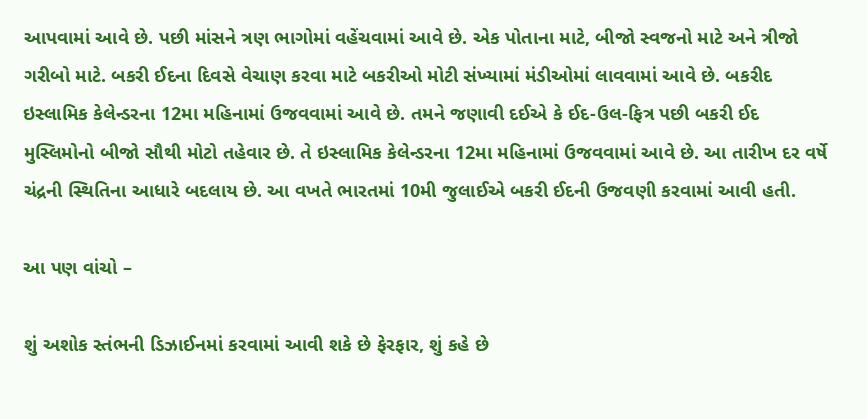આપવામાં આવે છે. પછી માંસને ત્રણ ભાગોમાં વહેંચવામાં આવે છે. એક પોતાના માટે, બીજો સ્વજનો માટે અને ત્રીજો ગરીબો માટે. બકરી ઈદના દિવસે વેચાણ કરવા માટે બકરીઓ મોટી સંખ્યામાં મંડીઓમાં લાવવામાં આવે છે. બકરીદ ઇસ્લામિક કેલેન્ડરના 12મા મહિનામાં ઉજવવામાં આવે છે. તમને જણાવી દઈએ કે ઈદ-ઉલ-ફિત્ર પછી બકરી ઈદ મુસ્લિમોનો બીજો સૌથી મોટો તહેવાર છે. તે ઇસ્લામિક કેલેન્ડરના 12મા મહિનામાં ઉજવવામાં આવે છે. આ તારીખ દર વર્ષે ચંદ્રની સ્થિતિના આધારે બદલાય છે. આ વખતે ભારતમાં 10મી જુલાઈએ બકરી ઈદની ઉજવણી કરવામાં આવી હતી.

આ પણ વાંચો –

શું અશોક સ્તંભની ડિઝાઈનમાં કરવામાં આવી શકે છે ફેરફાર, શું કહે છે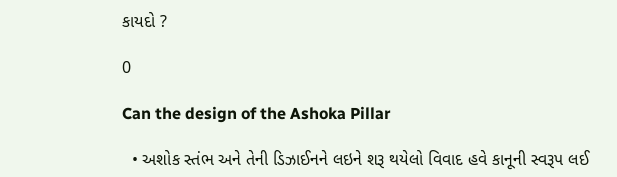કાયદો ?

0

Can the design of the Ashoka Pillar

  • અશોક સ્તંભ અને તેની ડિઝાઈનને લઇને શરૂ થયેલો વિવાદ હવે કાનૂની સ્વરૂપ લઈ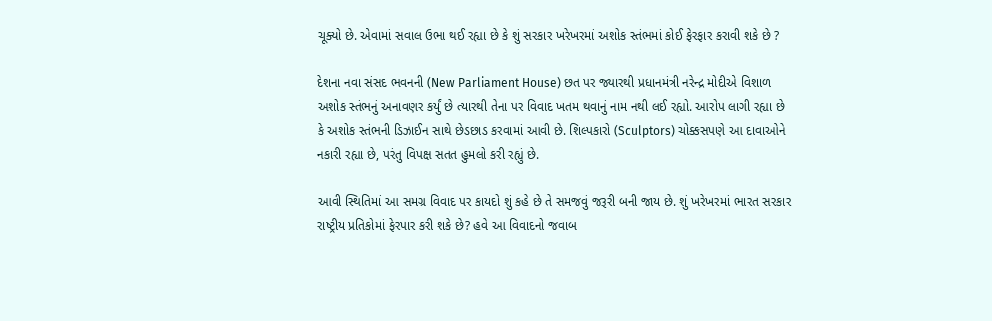ચૂક્યો છે. એવામાં સવાલ ઉભા થઈ રહ્યા છે કે શું સરકાર ખરેખરમાં અશોક સ્તંભમાં કોઈ ફેરફાર કરાવી શકે છે ?

દેશના નવા સંસદ ભવનની (New Parliament House) છત પર જ્યારથી પ્રધાનમંત્રી નરેન્દ્ર મોદીએ વિશાળ અશોક સ્તંભનું અનાવણર કર્યું છે ત્યારથી તેના પર વિવાદ ખતમ થવાનું નામ નથી લઈ રહ્યો. આરોપ લાગી રહ્યા છે કે અશોક સ્તંભની ડિઝાઈન સાથે છેડછાડ કરવામાં આવી છે. શિલ્પકારો (Sculptors) ચોક્કસપણે આ દાવાઓને નકારી રહ્યા છે, પરંતુ વિપક્ષ સતત હુમલો કરી રહ્યું છે.

આવી સ્થિતિમાં આ સમગ્ર વિવાદ પર કાયદો શું કહે છે તે સમજવું જરૂરી બની જાય છે. શું ખરેખરમાં ભારત સરકાર રાષ્ટ્રીય પ્રતિકોમાં ફેરપાર કરી શકે છે? હવે આ વિવાદનો જવાબ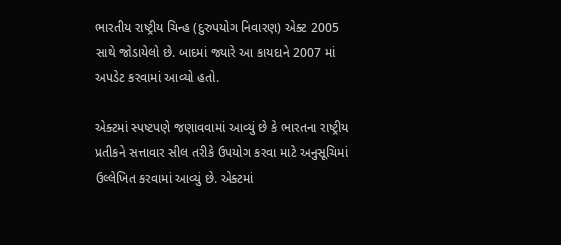ભારતીય રાષ્ટ્રીય ચિન્હ (દુરુપયોગ નિવારણ) એક્ટ 2005 સાથે જોડાયેલો છે. બાદમાં જ્યારે આ કાયદાને 2007 માં અપડેટ કરવામાં આવ્યો હતો.

એક્ટમાં સ્પષ્ટપણે જણાવવામાં આવ્યું છે કે ભારતના રાષ્ટ્રીય પ્રતીકને સત્તાવાર સીલ તરીકે ઉપયોગ કરવા માટે અનુસૂચિમાં ઉલ્લેખિત કરવામાં આવ્યું છે. એક્ટમાં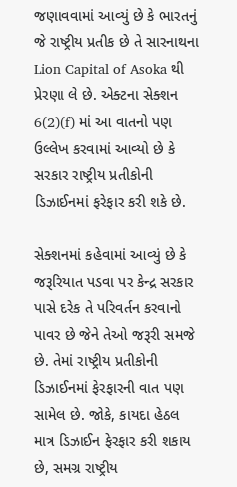જણાવવામાં આવ્યું છે કે ભારતનું જે રાષ્ટ્રીય પ્રતીક છે તે સારનાથના Lion Capital of Asoka થી પ્રેરણા લે છે. એક્ટના સેક્શન 6(2)(f) માં આ વાતનો પણ ઉલ્લેખ કરવામાં આવ્યો છે કે સરકાર રાષ્ટ્રીય પ્રતીકોની ડિઝાઈનમાં ફરેફાર કરી શકે છે.

સેક્શનમાં કહેવામાં આવ્યું છે કે જરૂરિયાત પડવા પર કેન્દ્ર સરકાર પાસે દરેક તે પરિવર્તન કરવાનો પાવર છે જેને તેઓ જરૂરી સમજે છે. તેમાં રાષ્ટ્રીય પ્રતીકોની ડિઝાઈનમાં ફેરફારની વાત પણ સામેલ છે. જોકે, કાયદા હેઠલ માત્ર ડિઝાઈન ફેરફાર કરી શકાય છે, સમગ્ર રાષ્ટ્રીય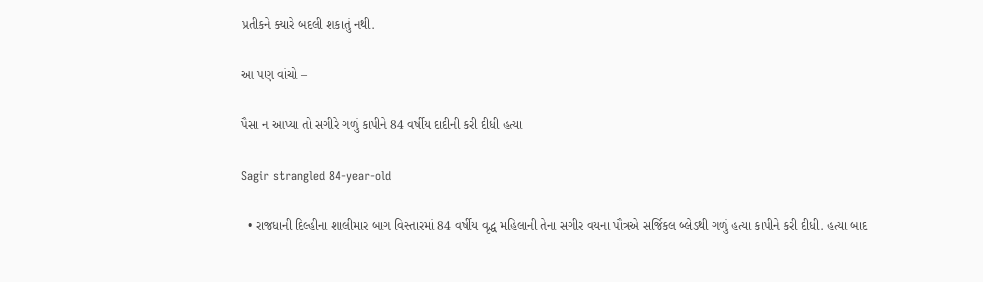પ્રતીકને ક્યારે બદલી શકાતું નથી.

આ પણ વાંચો –

પૈસા ન આપ્યા તો સગીરે ગળું કાપીને 84 વર્ષીય દાદીની કરી દીધી હત્યા

Sagir strangled 84-year-old

  • રાજધાની દિલ્હીના શાલીમાર બાગ વિસ્તારમાં 84 વર્ષીય વૃદ્ધ મહિલાની તેના સગીર વયના પૌત્રએ સર્જિકલ બ્લેડથી ગળું હત્યા કાપીને કરી દીધી. હત્યા બાદ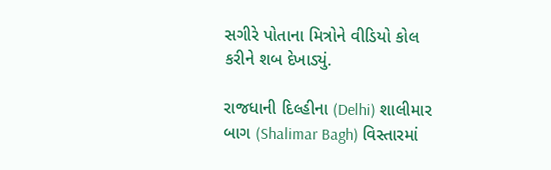સગીરે પોતાના મિત્રોને વીડિયો કોલ કરીને શબ દેખાડ્યું.

રાજધાની દિલ્હીના (Delhi) શાલીમાર બાગ (Shalimar Bagh) વિસ્તારમાં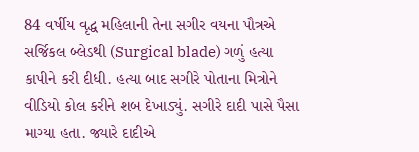84 વર્ષીય વૃદ્ધ મહિલાની તેના સગીર વયના પૌત્રએ સર્જિકલ બ્લેડથી (Surgical blade) ગળું હત્યા કાપીને કરી દીધી. હત્યા બાદ સગીરે પોતાના મિત્રોને વીડિયો કોલ કરીને શબ દેખાડ્યું. સગીરે દાદી પાસે પૈસા માગ્યા હતા. જ્યારે દાદીએ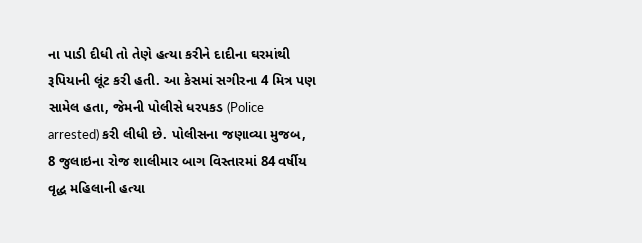ના પાડી દીધી તો તેણે હત્યા કરીને દાદીના ઘરમાંથી રૂપિયાની લૂંટ કરી હતી. આ કેસમાં સગીરના 4 મિત્ર પણ સામેલ હતા, જેમની પોલીસે ધરપકડ (Police arrested) કરી લીધી છે. પોલીસના જણાવ્યા મુજબ, 8 જુલાઇના રોજ શાલીમાર બાગ વિસ્તારમાં 84 વર્ષીય વૃદ્ધ મહિલાની હત્યા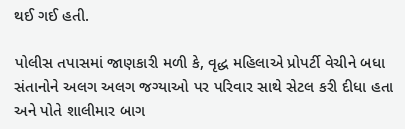થઈ ગઈ હતી.

પોલીસ તપાસમાં જાણકારી મળી કે, વૃદ્ધ મહિલાએ પ્રોપર્ટી વેચીને બધા સંતાનોને અલગ અલગ જગ્યાઓ પર પરિવાર સાથે સેટલ કરી દીધા હતા અને પોતે શાલીમાર બાગ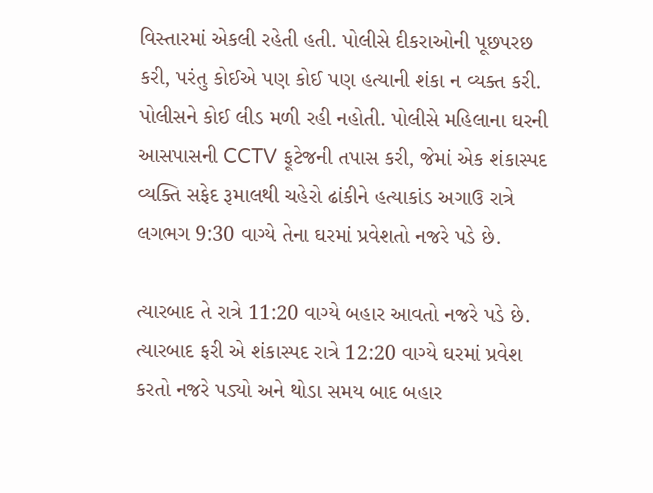વિસ્તારમાં એકલી રહેતી હતી. પોલીસે દીકરાઓની પૂછપરછ કરી, પરંતુ કોઈએ પણ કોઈ પણ હત્યાની શંકા ન વ્યક્ત કરી. પોલીસને કોઈ લીડ મળી રહી નહોતી. પોલીસે મહિલાના ઘરની આસપાસની CCTV ફૂટેજની તપાસ કરી, જેમાં એક શંકાસ્પદ વ્યક્તિ સફેદ રૂમાલથી ચહેરો ઢાંકીને હત્યાકાંડ અગાઉ રાત્રે લગભગ 9:30 વાગ્યે તેના ઘરમાં પ્રવેશતો નજરે પડે છે.

ત્યારબાદ તે રાત્રે 11:20 વાગ્યે બહાર આવતો નજરે પડે છે. ત્યારબાદ ફરી એ શંકાસ્પદ રાત્રે 12:20 વાગ્યે ઘરમાં પ્રવેશ કરતો નજરે પડ્યો અને થોડા સમય બાદ બહાર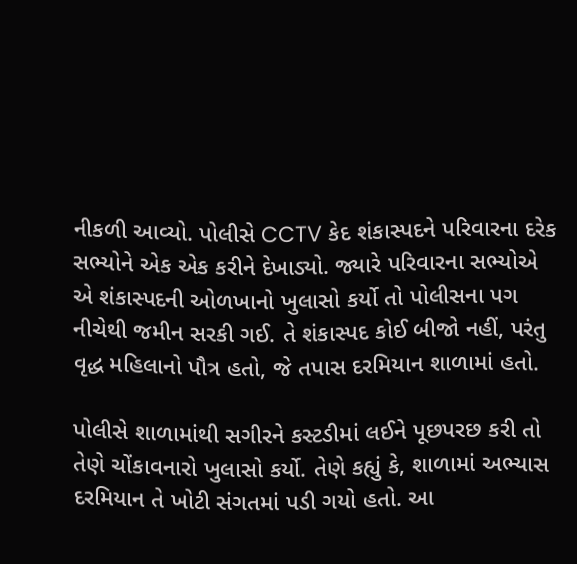નીકળી આવ્યો. પોલીસે CCTV કેદ શંકાસ્પદને પરિવારના દરેક સભ્યોને એક એક કરીને દેખાડ્યો. જ્યારે પરિવારના સભ્યોએ એ શંકાસ્પદની ઓળખાનો ખુલાસો કર્યો તો પોલીસના પગ નીચેથી જમીન સરકી ગઈ. તે શંકાસ્પદ કોઈ બીજો નહીં, પરંતુ વૃદ્ધ મહિલાનો પૌત્ર હતો, જે તપાસ દરમિયાન શાળામાં હતો.

પોલીસે શાળામાંથી સગીરને કસ્ટડીમાં લઈને પૂછપરછ કરી તો તેણે ચોંકાવનારો ખુલાસો કર્યો. તેણે કહ્યું કે, શાળામાં અભ્યાસ દરમિયાન તે ખોટી સંગતમાં પડી ગયો હતો. આ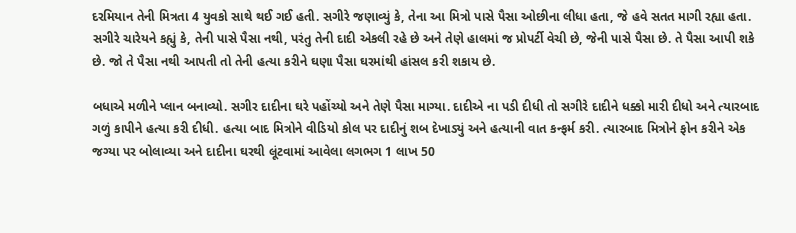દરમિયાન તેની મિત્રતા 4 યુવકો સાથે થઈ ગઈ હતી. સગીરે જણાવ્યું કે, તેના આ મિત્રો પાસે પૈસા ઓછીના લીધા હતા, જે હવે સતત માગી રહ્યા હતા. સગીરે ચારેયને કહ્યું કે, તેની પાસે પૈસા નથી, પરંતુ તેની દાદી એકલી રહે છે અને તેણે હાલમાં જ પ્રોપર્ટી વેચી છે, જેની પાસે પૈસા છે. તે પૈસા આપી શકે છે. જો તે પૈસા નથી આપતી તો તેની હત્યા કરીને ઘણા પૈસા ઘરમાંથી હાંસલ કરી શકાય છે.

બધાએ મળીને પ્લાન બનાવ્યો. સગીર દાદીના ઘરે પહોંચ્યો અને તેણે પૈસા માગ્યા. દાદીએ ના પડી દીધી તો સગીરે દાદીને ધક્કો મારી દીધો અને ત્યારબાદ ગળું કાપીને હત્યા કરી દીધી. હત્યા બાદ મિત્રોને વીડિયો કોલ પર દાદીનું શબ દેખાડ્યું અને હત્યાની વાત કન્ફર્મ કરી. ત્યારબાદ મિત્રોને ફોન કરીને એક જગ્યા પર બોલાવ્યા અને દાદીના ઘરથી લૂંટવામાં આવેલા લગભગ 1 લાખ 50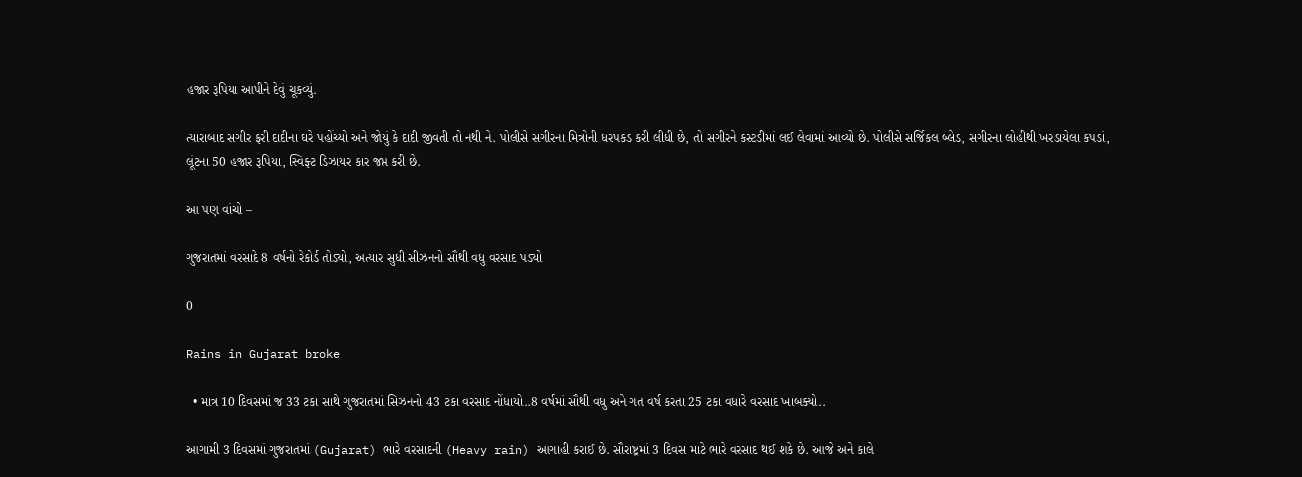હજાર રૂપિયા આપીને દેવું ચૂકવ્યું.

ત્યારાબાદ સગીર ફરી દાદીના ઘરે પહોંચ્યો અને જોયું કે દાદી જીવતી તો નથી ને. પોલીસે સગીરના મિત્રોની ધરપકડ કરી લીધી છે, તો સગીરને કસ્ટડીમાં લઈ લેવામાં આવ્યો છે. પોલીસે સર્જિકલ બ્લેડ, સગીરના લોહીથી ખરડાયેલા કપડાં, લૂંટના 50 હજાર રૂપિયા, સ્વિફ્ટ ડિઝાયર કાર જપ્ત કરી છે.

આ પણ વાંચો –

ગુજરાતમાં વરસાદે 8 વર્ષનો રેકોર્ડ તોડ્યો, અત્યાર સુધી સીઝનનો સૌથી વધુ વરસાદ પડ્યો

0

Rains in Gujarat broke

  • માત્ર 10 દિવસમાં જ 33 ટકા સાથે ગુજરાતમાં સિઝનનો 43 ટકા વરસાદ નોંધાયો..8 વર્ષમાં સૌથી વધુ અને ગત વર્ષ કરતા 25 ટકા વધારે વરસાદ ખાબક્યો..

આગામી 3 દિવસમાં ગુજરાતમાં (Gujarat) ભારે વરસાદની (Heavy rain) આગાહી કરાઈ છે. સૌરાષ્ટ્રમાં 3 દિવસ માટે ભારે વરસાદ થઈ શકે છે. આજે અને કાલે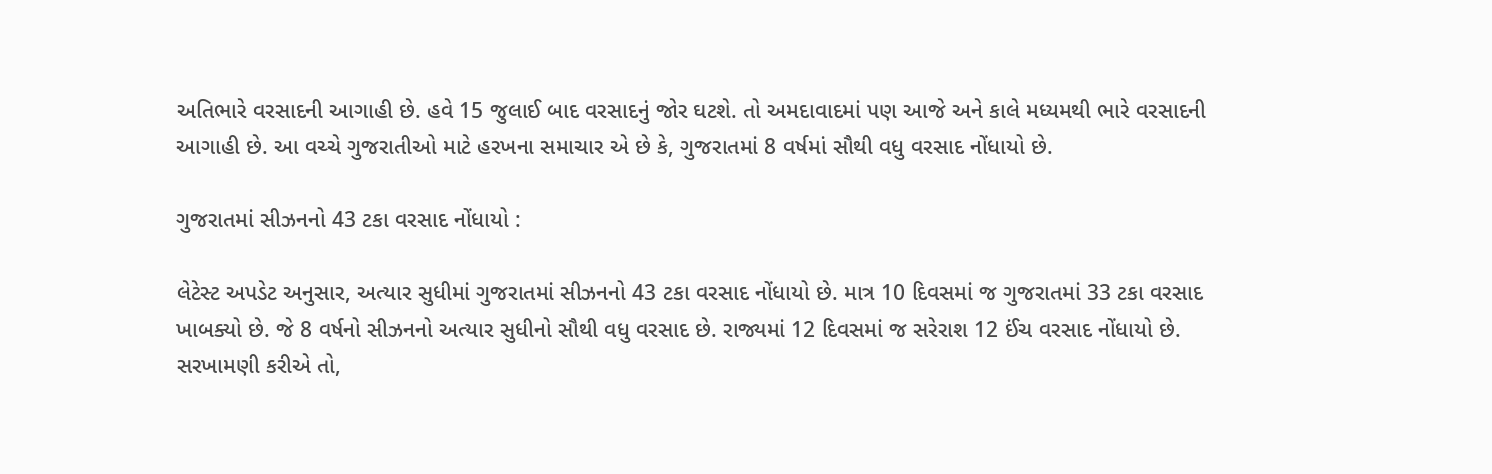અતિભારે વરસાદની આગાહી છે. હવે 15 જુલાઈ બાદ વરસાદનું જોર ઘટશે. તો અમદાવાદમાં પણ આજે અને કાલે મધ્યમથી ભારે વરસાદની આગાહી છે. આ વચ્ચે ગુજરાતીઓ માટે હરખના સમાચાર એ છે કે, ગુજરાતમાં 8 વર્ષમાં સૌથી વધુ વરસાદ નોંધાયો છે.

ગુજરાતમાં સીઝનનો 43 ટકા વરસાદ નોંધાયો :

લેટેસ્ટ અપડેટ અનુસાર, અત્યાર સુધીમાં ગુજરાતમાં સીઝનનો 43 ટકા વરસાદ નોંધાયો છે. માત્ર 10 દિવસમાં જ ગુજરાતમાં 33 ટકા વરસાદ ખાબક્યો છે. જે 8 વર્ષનો સીઝનનો અત્યાર સુધીનો સૌથી વધુ વરસાદ છે. રાજ્યમાં 12 દિવસમાં જ સરેરાશ 12 ઈંચ વરસાદ નોંધાયો છે. સરખામણી કરીએ તો,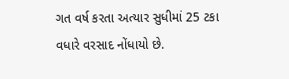ગત વર્ષ કરતા અત્યાર સુધીમાં 25 ટકા વધારે વરસાદ નોંધાયો છે.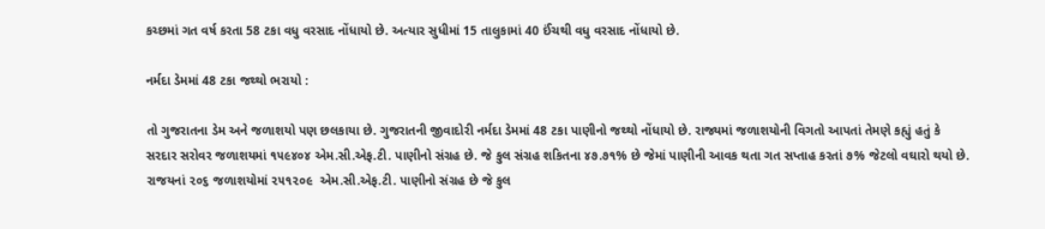કચ્છમાં ગત વર્ષ કરતા 58 ટકા વધુ વરસાદ નોંધાયો છે. અત્યાર સુધીમાં 15 તાલુકામાં 40 ઈંચથી વધુ વરસાદ નોંધાયો છે.

નર્મદા ડેમમાં 48 ટકા જથ્થો ભરાયો :

તો ગુજરાતના ડેમ અને જળાશયો પણ છલકાયા છે. ગુજરાતની જીવાદોરી નર્મદા ડેમમાં 48 ટકા પાણીનો જથ્થો નોંધાયો છે. રાજ્યમાં જળાશયોની વિગતો આપતાં તેમણે કહ્યું હતું કે સરદાર સરોવર જળાશયમાં ૧૫૯૪૦૪ એમ.સી.એફ.ટી. પાણીનો સંગ્રહ છે. જે કુલ સંગ્રહ શકિતના ૪૭.૭૧% છે જેમાં પાણીની આવક થતા ગત સપ્તાહ કરતાં ૭% જેટલો વઘારો થયો છે. રાજયનાં ૨૦૬ જળાશયોમાં ૨૫૧૨૦૯  એમ.સી.એફ.ટી. પાણીનો સંગ્રહ છે જે કુલ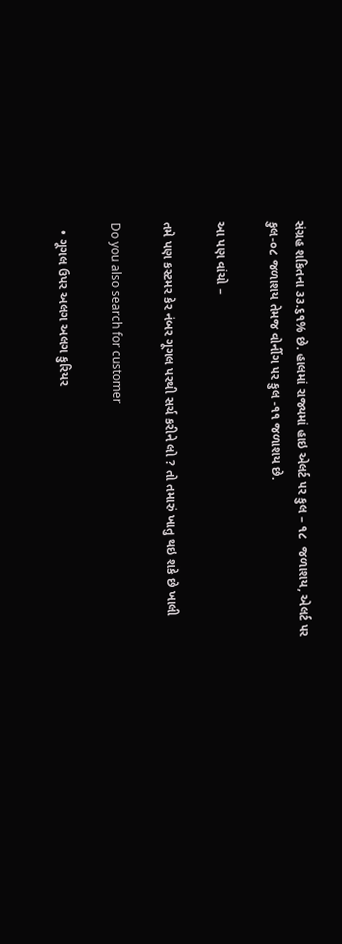સંગ્રહ શકિતના ૩૩.૬૧% છે. હાલમાં રાજ્યમાં હાઇ એલર્ટ ૫ર કુલ – ૧૮  જળાશય, એલર્ટ ૫ર કુલ-૦૮ જળાશય તેમજ વોર્નીગ ૫ર કુલ -૧૧ જળાશય છે.

આ પણ વાંચો –

તમે પણ કસ્ટમર કેર નંબર ગૂગલ પરથી સર્ચ કરીને લો ? તો તમારું ખાતુ થઇ શકે છે ખાલી

Do you also search for customer

  • ગૂગલ ઉપર અલગ અલગ કુરિયર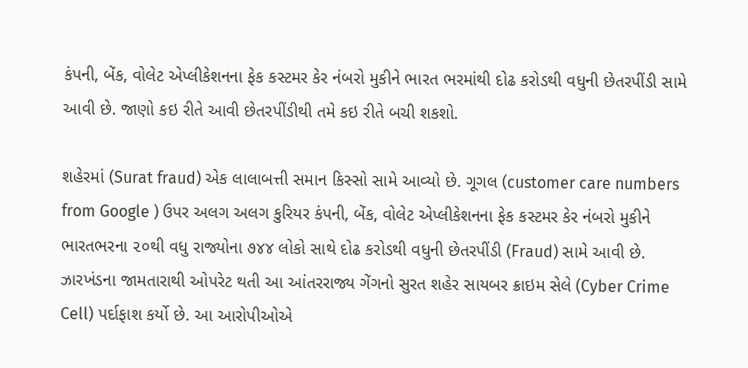કંપની, બેંક, વોલેટ એપ્લીકેશનના ફેક કસ્ટમર કેર નંબરો મુકીને ભારત ભરમાંથી દોઢ કરોડથી વધુની છેતરપીંડી સામે આવી છે. જાણો કઇ રીતે આવી છેતરપીંડીથી તમે કઇ રીતે બચી શકશો.

શહેરમાં (Surat fraud) એક લાલાબત્તી સમાન કિસ્સો સામે આવ્યો છે. ગૂગલ (customer care numbers from Google ) ઉપર અલગ અલગ કુરિયર કંપની, બેંક, વોલેટ એપ્લીકેશનના ફેક કસ્ટમર કેર નંબરો મુકીને ભારતભરના ૨૦થી વધુ રાજ્યોના ૭૪૪ લોકો સાથે દોઢ કરોડથી વધુની છેતરપીંડી (Fraud) સામે આવી છે. ઝારખંડના જામતારાથી ઓપરેટ થતી આ આંતરરાજ્ય ગેંગનો સુરત શહેર સાયબર ક્રાઇમ સેલે (Cyber Crime Cell) પર્દાફાશ કર્યો છે. આ આરોપીઓએ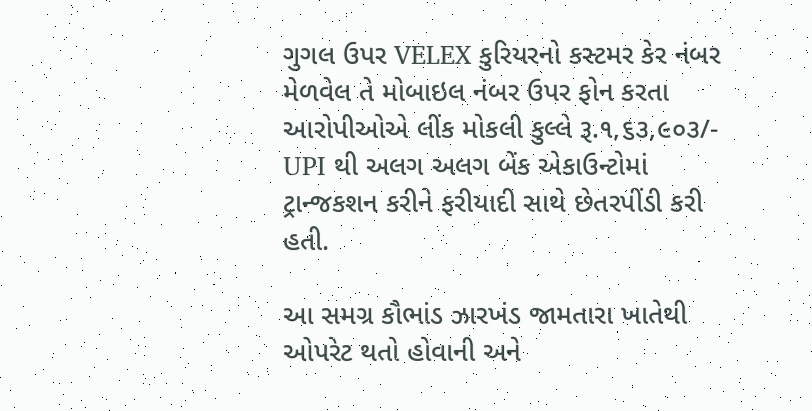ગુગલ ઉપર VELEX કુરિયરનો કસ્ટમર કેર નંબર મેળવેલ તે મોબાઇલ નંબર ઉપર ફોન કરતા આરોપીઓએ લીંક મોકલી કુલ્લે રૂ.૧,૬૩,૯૦૩/- UPI થી અલગ અલગ બેંક એકાઉન્ટોમાં ટ્રાન્જકશન કરીને ફરીયાદી સાથે છેતરપીંડી કરી હતી.

આ સમગ્ર કૌભાંડ ઝારખંડ જામતારા ખાતેથી ઓપરેટ થતો હોવાની અને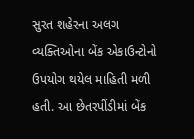સુરત શહેરના અલગ વ્યક્તિઓના બેંક એકાઉન્ટોનો ઉપયોગ થયેલ માહિતી મળી હતી. આ છેતરપીંડીમાં બેંક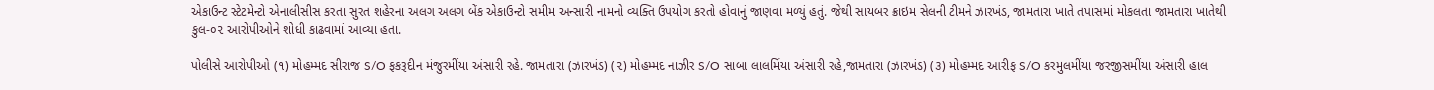એકાઉન્ટ સ્ટેટમેન્ટો એનાલીસીસ કરતા સુરત શહેરના અલગ અલગ બેંક એકાઉન્ટો સમીમ અન્સારી નામનો વ્યક્તિ ઉપયોગ કરતો હોવાનું જાણવા મળ્યું હતું. જેથી સાયબર ક્રાઇમ સેલની ટીમને ઝારખંડ, જામતારા ખાતે તપાસમાં મોકલતા જામતારા ખાતેથી કુલ-૦૨ આરોપીઓને શોધી કાઢવામાં આવ્યા હતા.

પોલીસે આરોપીઓ (૧) મોહમ્મદ સીરાજ S/O ફકરૂદીન મંજુરમીંયા અંસારી રહે. જામતારા (ઝારખંડ) (૨) મોહમ્મદ નાઝીર S/O સાબા લાલમિંયા અંસારી રહે,જામતારા (ઝારખંડ) (૩) મોહમ્મદ આરીફ S/O કરમુલમીંયા જરજીસમીંયા અંસારી હાલ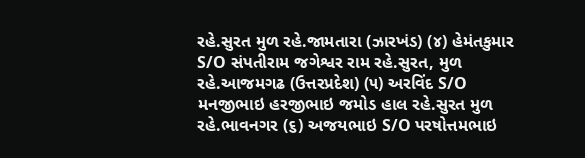રહે.સુરત મુળ રહે.જામતારા (ઝારખંડ) (૪) હેમંતકુમાર S/O સંપતીરામ જગેશ્વર રામ રહે.સુરત, મુળ રહે.આજમગઢ (ઉત્તરપ્રદેશ) (૫) અરવિંદ S/O મનજીભાઇ હરજીભાઇ જમોડ હાલ રહે.સુરત મુળ રહે.ભાવનગર (૬) અજયભાઇ S/O પરષોત્તમભાઇ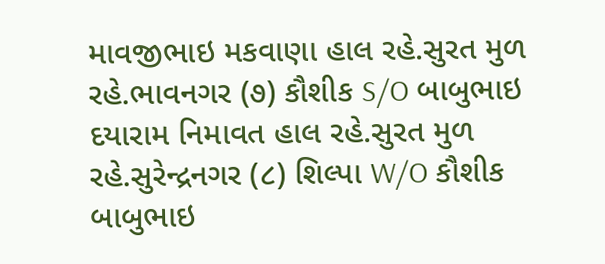માવજીભાઇ મકવાણા હાલ રહે.સુરત મુળ રહે.ભાવનગર (૭) કૌશીક S/O બાબુભાઇ દયારામ નિમાવત હાલ રહે.સુરત મુળ રહે.સુરેન્દ્રનગર (૮) શિલ્પા W/O કૌશીક બાબુભાઇ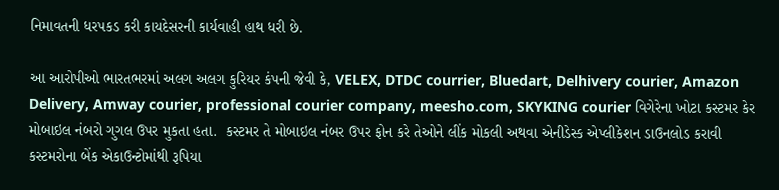નિમાવતની ધરપકડ કરી કાયદેસરની કાર્યવાહી હાથ ધરી છે.

આ આરોપીઓ ભારતભરમાં અલગ અલગ કુરિયર કંપની જેવી કે, VELEX, DTDC courrier, Bluedart, Delhivery courier, Amazon Delivery, Amway courier, professional courier company, meesho.com, SKYKING courier વિગેરેના ખોટા કસ્ટમર કેર મોબાઇલ નંબરો ગુગલ ઉપર મુકતા હતા.  કસ્ટમર તે મોબાઇલ નંબર ઉપર ફોન કરે તેઓને લીંક મોકલી અથવા એનીડેસ્ક એપ્લીકેશન ડાઉનલોડ કરાવી કસ્ટમરોના બેંક એકાઉન્ટોમાંથી રૂપિયા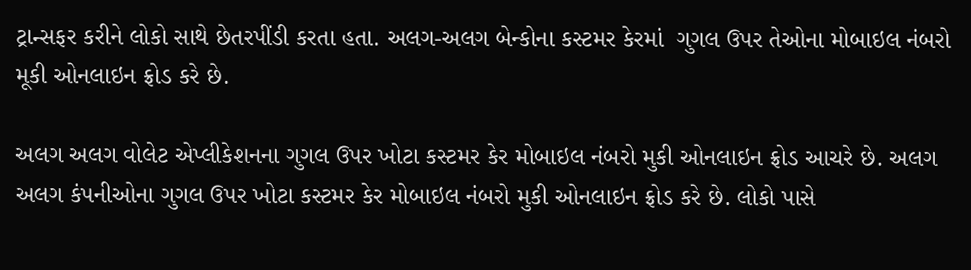ટ્રાન્સફર કરીને લોકો સાથે છેતરપીંડી કરતા હતા. અલગ-અલગ બેન્કોના કસ્ટમર કેરમાં  ગુગલ ઉપર તેઓના મોબાઇલ નંબરો મૂકી ઓનલાઇન ફ્રોડ કરે છે.

અલગ અલગ વોલેટ એપ્લીકેશનના ગુગલ ઉપર ખોટા કસ્ટમર કેર મોબાઇલ નંબરો મુકી ઓનલાઇન ફ્રોડ આચરે છે. અલગ અલગ કંપનીઓના ગુગલ ઉપર ખોટા કસ્ટમર કેર મોબાઇલ નંબરો મુકી ઓનલાઇન ફ્રોડ કરે છે. લોકો પાસે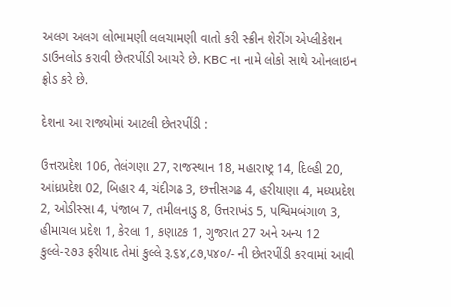અલગ અલગ લોભામણી લલચામણી વાતો કરી સ્ક્રીન શેરીંગ એપ્લીકેશન ડાઉનલોડ કરાવી છેતરપીંડી આચરે છે. KBC ના નામે લોકો સાથે ઓનલાઇન ફ્રોડ કરે છે.

દેશના આ રાજ્યોમાં આટલી છેતરપીંડી :

ઉત્તરપ્રદેશ 106, તેલંગણા 27, રાજસ્થાન 18, મહારાષ્ટ્ર 14, દિલ્હી 20, આંધ્રપ્રદેશ 02, બિહાર 4, ચંદીગઢ 3, છત્તીસગઢ 4, હરીયાણા 4, મધ્યપ્રદેશ 2, ઓડીસ્સા 4, પંજાબ 7, તમીલનાડુ 8, ઉત્તરાખંડ 5, પશ્વિમબંગાળ 3, હીમાચલ પ્રદેશ 1, કેરલા 1, કણાટક 1, ગુજરાત 27 અને અન્ય 12 કુલ્લે-૨૭૩ ફરીયાદ તેમાં કુલ્લે રૂ.૬૪,૮૭,૫૪૦/- ની છેતરપીંડી કરવામાં આવી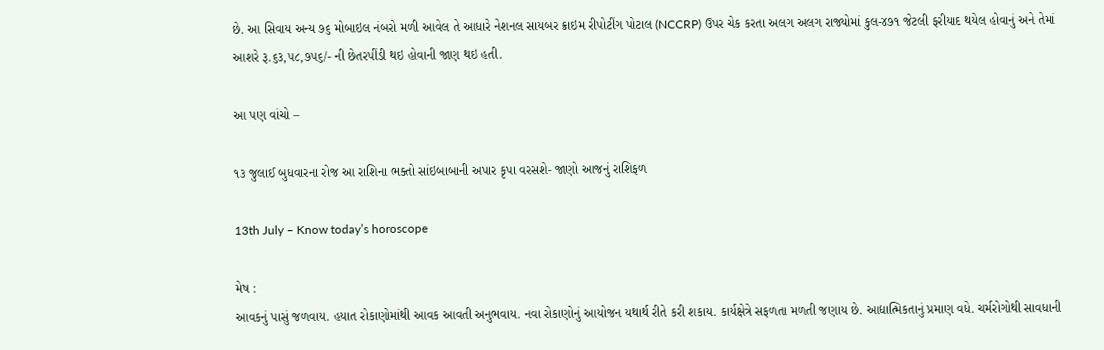છે. આ સિવાય અન્ય ૭૬ મોબાઇલ નંબરો મળી આવેલ તે આધારે નેશનલ સાયબર ક્રાઇમ રીપોટીંગ પોટાલ (NCCRP) ઉપર ચેક કરતા અલગ અલગ રાજ્યોમાં કુલ-૪૭૧ જેટલી ફરીયાદ થયેલ હોવાનું અને તેમાં આશરે રૂ.૬૩,૫૮,૭૫૬/- ની છેતરપીંડી થઇ હોવાની જાણ થઇ હતી.

આ પણ વાંચો –

૧૩ જુલાઈ બુધવારના રોજ આ રાશિના ભક્તો સાંઇબાબાની અપાર કૃપા વરસશે- જાણો આજનું રાશિફળ

13th July – Know today’s horoscope

મેષ :
આવકનું પાસું જળવાય. હયાત રોકાણોમાંથી આવક આવતી અનુભવાય. નવા રોકાણોનું આયોજન યથાર્થ રીતે કરી શકાય. કાર્યક્ષેત્રે સફળતા મળતી જણાય છે. આદ્યાત્મિકતાનું પ્રમાણ વધે. ચર્મરોગોથી સાવધાની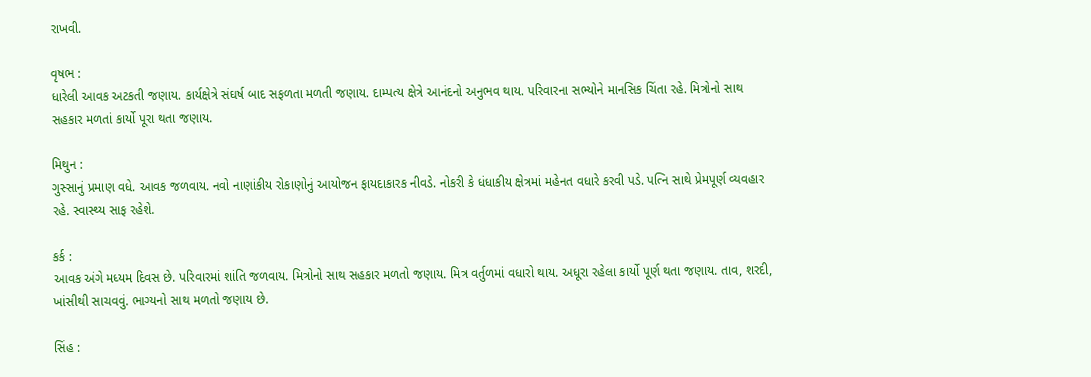રાખવી.

વૃષભ :
ધારેલી આવક અટકતી જણાય. કાર્યક્ષેત્રે સંઘર્ષ બાદ સફળતા મળતી જણાય. દામ્પત્ય ક્ષેત્રે આનંદનો અનુભવ થાય. પરિવારના સભ્યોને માનસિક ચિંતા રહે. મિત્રોનો સાથ સહકાર મળતાં કાર્યો પૂરા થતા જણાય.

મિથુન :
ગુસ્સાનું પ્રમાણ વધે. આવક જળવાય. નવો નાણાંકીય રોકાણોનું આયોજન ફાયદાકારક નીવડે. નોકરી કે ધંધાકીય ક્ષેત્રમાં મહેનત વધારે કરવી પડે. પત્નિ સાથે પ્રેમપૂર્ણ વ્યવહાર રહે. સ્વાસ્થ્ય સાફ રહેશે.

કર્ક :
આવક અંગે મધ્યમ દિવસ છે. પરિવારમાં શાંતિ જળવાય. મિત્રોનો સાથ સહકાર મળતો જણાય. મિત્ર વર્તુળમાં વધારો થાય. અધૂરા રહેલા કાર્યો પૂર્ણ થતા જણાય. તાવ, શરદી, ખાંસીથી સાચવવું. ભાગ્યનો સાથ મળતો જણાય છે.

સિંહ :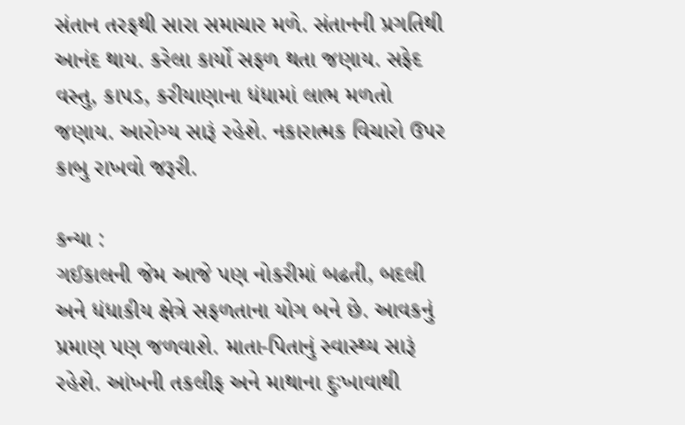સંતાન તરફથી સારા સમાચાર મળે. સંતાનની પ્રગતિથી આનંદ થાય. કરેલા કાર્યો સફળ થતા જણાય. સફેદ વસ્તુ, કાપડ, કરીયાણાના ધંધામાં લાભ મળતો જણાય. આરોગ્ય સારૂં રહેશે. નકારાત્મક વિચારો ઉપર કાબુ રાખવો જરૂરી.

કન્યા :
ગઈકાલની જેમ આજે પણ નોકરીમાં બઢતી, બદલી અને ધંધાકીય ક્ષેત્રે સફળતાના યોગ બને છે. આવકનું પ્રમાણ પણ જળવાશે. માતા-પિતાનું સ્વાસ્થ્ય સારૂં રહેશે. આંખની તકલીફ અને માથાના દુઃખાવાથી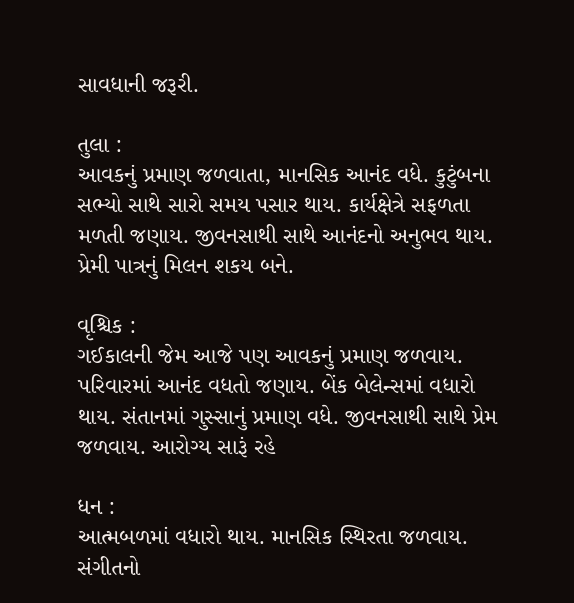સાવધાની જરૂરી.

તુલા :
આવકનું પ્રમાણ જળવાતા, માનસિક આનંદ વધે. કુટુંબના સભ્યો સાથે સારો સમય પસાર થાય. કાર્યક્ષેત્રે સફળતા મળતી જણાય. જીવનસાથી સાથે આનંદનો અનુભવ થાય. પ્રેમી પાત્રનું મિલન શકય બને.

વૃશ્ચિક :
ગઈકાલની જેમ આજે પણ આવકનું પ્રમાણ જળવાય. પરિવારમાં આનંદ વધતો જણાય. બેંક બેલેન્સમાં વધારો થાય. સંતાનમાં ગુસ્સાનું પ્રમાણ વધે. જીવનસાથી સાથે પ્રેમ જળવાય. આરોગ્ય સારૂં રહે

ધન :
આત્મબળમાં વધારો થાય. માનસિક સ્થિરતા જળવાય. સંગીતનો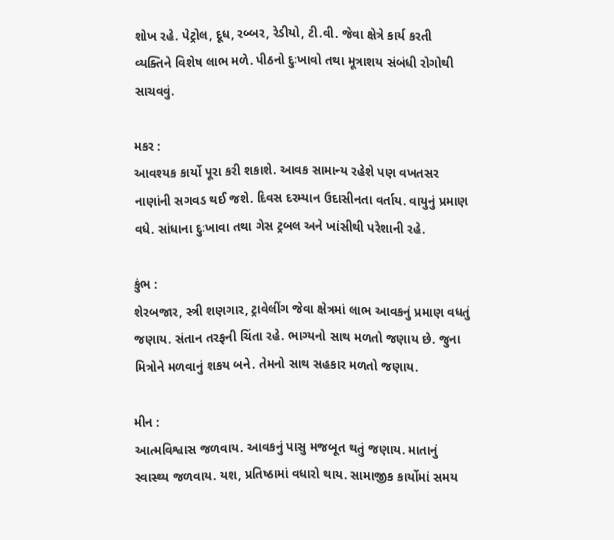શોખ રહે. પેટ્રોલ, દૂધ, રબ્બર, રેડીયો, ટી.વી. જેવા ક્ષેત્રે કાર્ય કરતી વ્યક્તિને વિશેષ લાભ મળે. પીઠનો દુઃખાવો તથા મૂત્રાશય સંબંધી રોગોથી સાચવવું.

મકર :
આવશ્યક કાર્યો પૂરા કરી શકાશે. આવક સામાન્ય રહેશે પણ વખતસર નાણાંની સગવડ થઈ જશે. દિવસ દરમ્યાન ઉદાસીનતા વર્તાય. વાયુનું પ્રમાણ વધે. સાંધાના દુઃખાવા તથા ગેસ ટ્રબલ અને ખાંસીથી પરેશાની રહે.

કુંભ :
શેરબજાર, સ્ત્રી શણગાર, ટ્રાવેલીંગ જેવા ક્ષેત્રમાં લાભ આવકનું પ્રમાણ વધતું જણાય. સંતાન તરફની ચિંતા રહે. ભાગ્યનો સાથ મળતો જણાય છે. જુના મિત્રોને મળવાનું શકય બને. તેમનો સાથ સહકાર મળતો જણાય.

મીન :
આત્મવિશ્વાસ જળવાય. આવકનું પાસુ મજબૂત થતું જણાય. માતાનું સ્વાસ્થ્ય જળવાય. યશ, પ્રતિષ્‍ઠામાં વધારો થાય. સામાજીક કાર્યોમાં સમય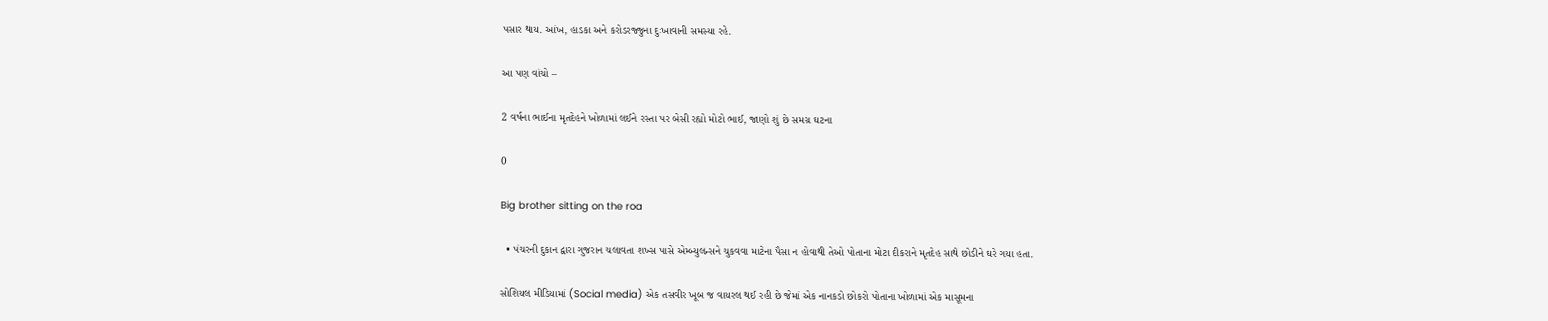પસાર થાય. આંખ, હાડકા અને કરોડરજ્જુના દુઃખાવાની સમસ્યા રહે.

આ પણ વાંચો –

2 વર્ષના ભાઈના મૃતદેહને ખોળામાં લઈને રસ્તા પર બેસી રહ્યો મોટો ભાઈ, જાણો શું છે સમગ્ર ઘટના

0

Big brother sitting on the roa

  • પંચરની દુકાન દ્વારા ગુજરાન ચલાવતા શખ્સ પાસે એમ્બ્યુલન્સને ચુકવવા માટેના પૈસા ન હોવાથી તેઓ પોતાના મોટા દીકરાને મૃતદેહ સાથે છોડીને ઘરે ગયા હતા.

સોશિયલ મીડિયામાં (Social media) એક તસવીર ખૂબ જ વાયરલ થઈ રહી છે જેમાં એક નાનકડો છોકરો પોતાના ખોળામાં એક માસૂમના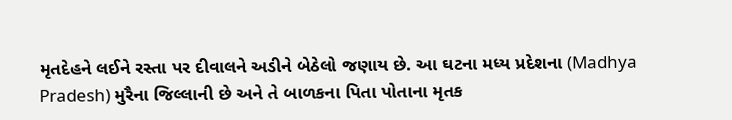મૃતદેહને લઈને રસ્તા પર દીવાલને અડીને બેઠેલો જણાય છે. આ ઘટના મધ્ય પ્રદેશના (Madhya Pradesh) મુરૈના જિલ્લાની છે અને તે બાળકના પિતા પોતાના મૃતક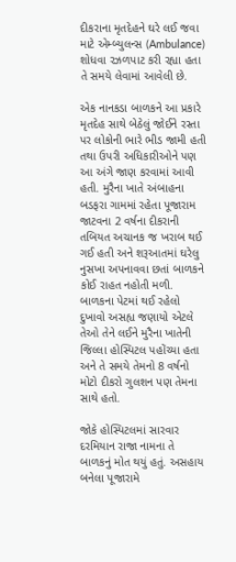દીકરાના મૃતદેહને ઘરે લઈ જવા માટે એમ્બ્યુલન્સ (Ambulance) શોધવા રઝળપાટ કરી રહ્યા હતા તે સમયે લેવામાં આવેલી છે.

એક નાનકડા બાળકને આ પ્રકારે મૃતદેહ સાથે બેઠેલું જોઈને રસ્તા પર લોકોની ભારે ભીડ જામી હતી તથા ઉપરી અધિકારીઓને પણ આ અંગે જાણ કરવામાં આવી હતી. મુરૈના ખાતે અંબાહના બડફરા ગામમાં રહેતા પૂજારામ જાટવના 2 વર્ષના દીકરાની તબિયત અચાનક જ ખરાબ થઈ ગઈ હતી અને શરૂઆતમાં ઘરેલુ નુસખા અપનાવવા છતાં બાળકને કોઈ રાહત નહોતી મળી. બાળકના પેટમાં થઈ રહેલો દુખાવો અસહ્ય જણાયો એટલે તેઓ તેને લઈને મુરૈના ખાતેની જિલ્લા હોસ્પિટલ પહોંચ્યા હતા અને તે સમયે તેમનો 8 વર્ષનો મોટો દીકરો ગુલશન પણ તેમના સાથે હતો.

જોકે હોસ્પિટલમાં સારવાર દરમિયાન રાજા નામના તે બાળકનું મોત થયું હતું. અસહાય બનેલા પૂજારામે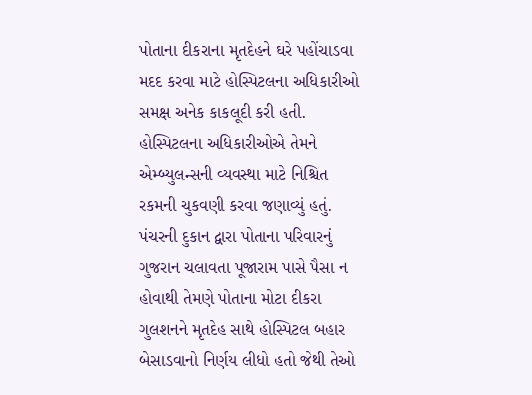પોતાના દીકરાના મૃતદેહને ઘરે પહોંચાડવા મદદ કરવા માટે હોસ્પિટલના અધિકારીઓ સમક્ષ અનેક કાકલૂદી કરી હતી. હોસ્પિટલના અધિકારીઓએ તેમને એમ્બ્યુલન્સની વ્યવસ્થા માટે નિશ્ચિત રકમની ચુકવણી કરવા જણાવ્યું હતું. પંચરની દુકાન દ્વારા પોતાના પરિવારનું ગુજરાન ચલાવતા પૂજારામ પાસે પૈસા ન હોવાથી તેમણે પોતાના મોટા દીકરા ગુલશનને મૃતદેહ સાથે હોસ્પિટલ બહાર બેસાડવાનો નિર્ણય લીધો હતો જેથી તેઓ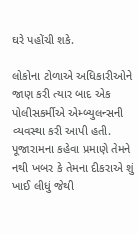ઘરે પહોંચી શકે.

લોકોના ટોળાએ અધિકારીઓને જાણ કરી ત્યાર બાદ એક પોલીસકર્મીએ એમ્બ્યુલન્સની વ્યવસ્થા કરી આપી હતી. પૂજારામના કહેવા પ્રમાણે તેમને નથી ખબર કે તેમના દીકરાએ શું ખાઈ લીધું જેથી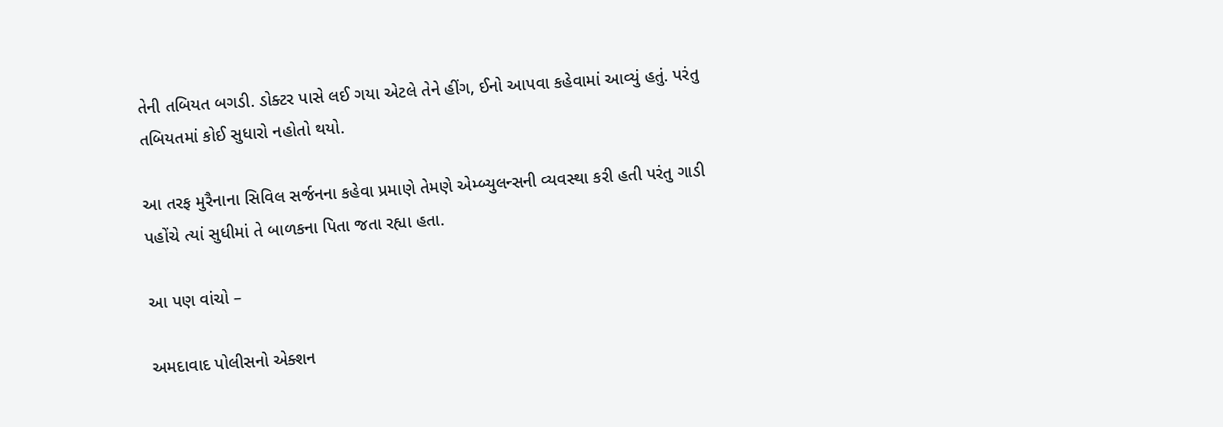તેની તબિયત બગડી. ડોક્ટર પાસે લઈ ગયા એટલે તેને હીંગ, ઈનો આપવા કહેવામાં આવ્યું હતું. પરંતુ તબિયતમાં કોઈ સુધારો નહોતો થયો.

આ તરફ મુરૈનાના સિવિલ સર્જનના કહેવા પ્રમાણે તેમણે એમ્બ્યુલન્સની વ્યવસ્થા કરી હતી પરંતુ ગાડી પહોંચે ત્યાં સુધીમાં તે બાળકના પિતા જતા રહ્યા હતા.

આ પણ વાંચો –

અમદાવાદ પોલીસનો એક્શન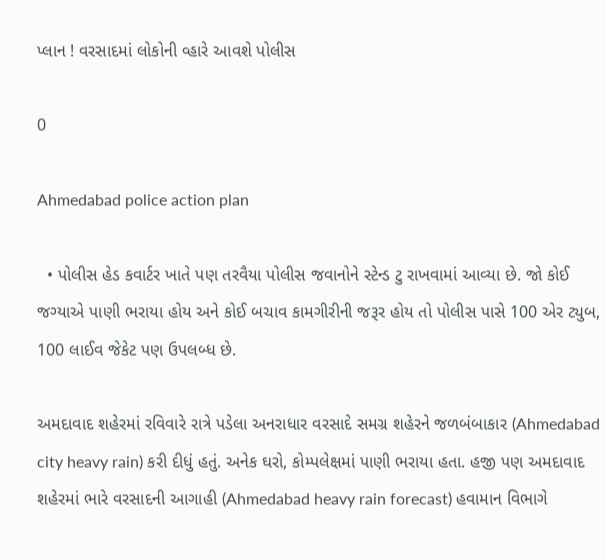પ્લાન ! વરસાદમાં લોકોની વ્હારે આવશે પોલીસ

0

Ahmedabad police action plan

  • પોલીસ હેડ કવાર્ટર ખાતે પણ તરવૈયા પોલીસ જવાનોને સ્ટેન્ડ ટુ રાખવામાં આવ્યા છે. જો કોઈ જગ્યાએ પાણી ભરાયા હોય અને કોઈ બચાવ કામગીરીની જરૂર હોય તો પોલીસ પાસે 100 એર ટ્યુબ, 100 લાઈવ જેકેટ પણ ઉપલબ્ધ છે.

અમદાવાદ શહેરમાં રવિવારે રાત્રે પડેલા અનરાધાર વરસાદે સમગ્ર શહેરને જળબંબાકાર (Ahmedabad city heavy rain) કરી દીધું હતું. અનેક ઘરો, કોમ્પલેક્ષમાં પાણી ભરાયા હતા. હજી પણ અમદાવાદ શહેરમાં ભારે વરસાદની આગાહી (Ahmedabad heavy rain forecast) હવામાન વિભાગે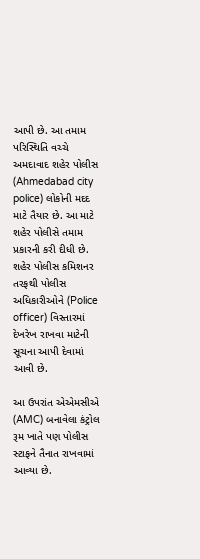આપી છે. આ તમામ પરિસ્થિતિ વચ્ચે અમદાવાદ શહેર પોલીસ (Ahmedabad city police) લોકોની મદદ માટે તૈયાર છે. આ માટે શહેર પોલીસે તમામ પ્રકારની કરી દીધી છે. શહેર પોલીસ કમિશનર તરફથી પોલીસ અધિકારીઓને (Police officer) વિસ્તારમાં દેખરેખ રાખવા માટેની સૂચના આપી દેવામાં આવી છે.

આ ઉપરાંત એએમસીએ (AMC) બનાવેલા કંટ્રોલ રૂમ ખાતે પણ પોલીસ સ્ટાફને તૈનાત રાખવામાં આવ્યા છે.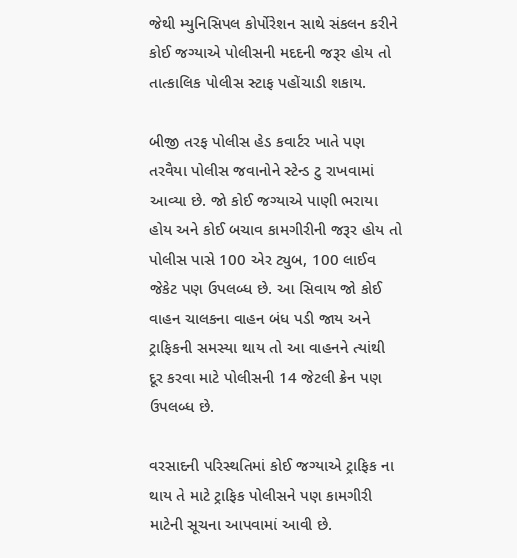જેથી મ્યુનિસિપલ કોર્પોરેશન સાથે સંકલન કરીને કોઈ જગ્યાએ પોલીસની મદદની જરૂર હોય તો તાત્કાલિક પોલીસ સ્ટાફ પહોંચાડી શકાય.

બીજી તરફ પોલીસ હેડ કવાર્ટર ખાતે પણ તરવૈયા પોલીસ જવાનોને સ્ટેન્ડ ટુ રાખવામાં આવ્યા છે. જો કોઈ જગ્યાએ પાણી ભરાયા હોય અને કોઈ બચાવ કામગીરીની જરૂર હોય તો પોલીસ પાસે 100 એર ટ્યુબ, 100 લાઈવ જેકેટ પણ ઉપલબ્ધ છે. આ સિવાય જો કોઈ વાહન ચાલકના વાહન બંધ પડી જાય અને ટ્રાફિકની સમસ્યા થાય તો આ વાહનને ત્યાંથી દૂર કરવા માટે પોલીસની 14 જેટલી ક્રેન પણ ઉપલબ્ધ છે.

વરસાદની પરિસ્થતિમાં કોઈ જગ્યાએ ટ્રાફિક ના થાય તે માટે ટ્રાફિક પોલીસને પણ કામગીરી માટેની સૂચના આપવામાં આવી છે.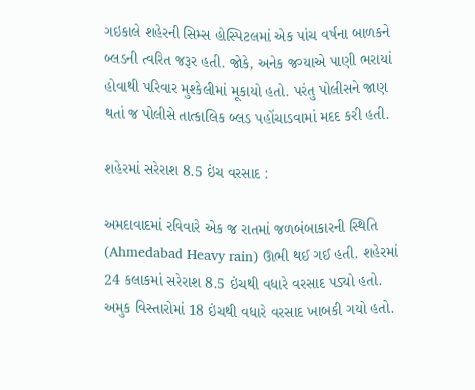ગઇકાલે શહેરની સિમ્સ હોસ્પિટલમાં એક પાંચ વર્ષના બાળકને બ્લડની ત્વરિત જરૂર હતી. જોકે, અનેક જગ્યાએ પાણી ભરાયાં હોવાથી પરિવાર મુશ્કેલીમાં મૂકાયો હતો. પરંતુ પોલીસને જાણ થતાં જ પોલીસે તાત્કાલિક બ્લડ પહોંચાડવામાં મદદ કરી હતી.

શહેરમાં સરેરાશ 8.5 ઇંચ વરસાદ :

અમદાવાદમાં રવિવારે એક જ રાતમાં જળબંબાકારની સ્થિતિ (Ahmedabad Heavy rain) ઊભી થઈ ગઈ હતી. શહેરમાં 24 કલાકમાં સરેરાશ 8.5 ઇંચથી વધારે વરસાદ પડ્યો હતો. અમુક વિસ્તારોમાં 18 ઇંચથી વધારે વરસાદ ખાબકી ગયો હતો.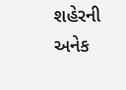શહેરની અનેક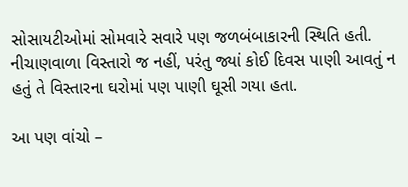સોસાયટીઓમાં સોમવારે સવારે પણ જળબંબાકારની સ્થિતિ હતી. નીચાણવાળા વિસ્તારો જ નહીં, પરંતુ જ્યાં કોઈ દિવસ પાણી આવતું ન હતું તે વિસ્તારના ઘરોમાં પણ પાણી ઘૂસી ગયા હતા.

આ પણ વાંચો –